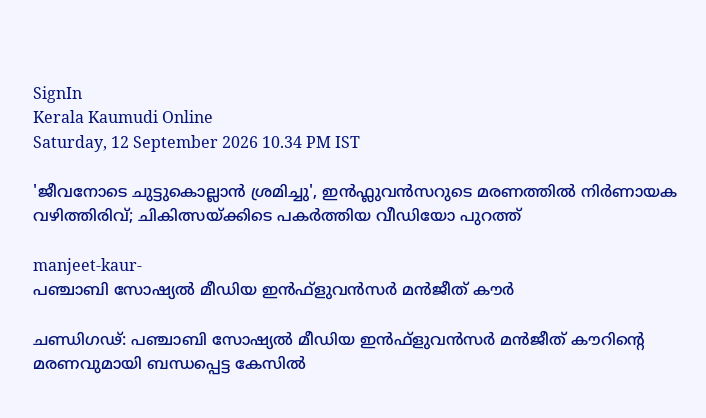SignIn
Kerala Kaumudi Online
Saturday, 12 September 2026 10.34 PM IST

'ജീവനോടെ ചുട്ടുകൊല്ലാൻ ശ്രമിച്ചു', ഇൻഫ്ലുവൻസറുടെ മരണത്തിൽ നിർണായക വഴിത്തിരിവ്; ചികിത്സയ്ക്കിടെ പകർത്തിയ വീഡിയോ പുറത്ത്

manjeet-kaur-
പഞ്ചാബി സോഷ്യൽ മീഡിയ ഇൻഫ്ളുവൻസർ മൻജീത് കൗർ

ചണ്ഡിഗഢ്: പഞ്ചാബി സോഷ്യൽ മീഡിയ ഇൻഫ്ളുവൻസർ മൻജീത് കൗറിന്റെ മരണവുമായി ബന്ധപ്പെട്ട കേസിൽ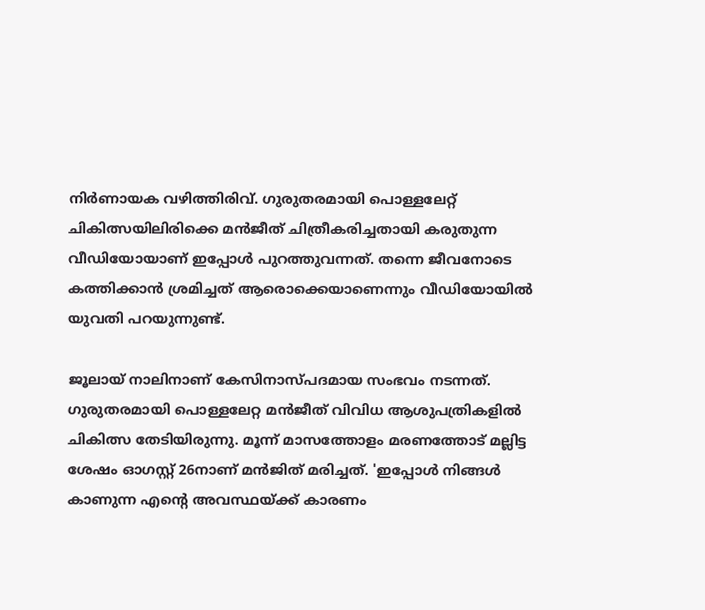നിർണായക വഴിത്തിരിവ്. ഗുരുതരമായി പൊള്ളലേറ്റ് ചികിത്സയിലിരിക്കെ മൻജീത് ചിത്രീകരിച്ചതായി കരുതുന്ന വീഡിയോയാണ് ഇപ്പോൾ പുറത്തുവന്നത്. തന്നെ ജീവനോടെ കത്തിക്കാൻ ശ്രമിച്ചത് ആരൊക്കെയാണെന്നും വീഡിയോയിൽ യുവതി പറയുന്നുണ്ട്.

ജൂലായ് നാലിനാണ് കേസിനാസ്പദമായ സംഭവം നടന്നത്. ഗുരുതരമായി പൊള്ളലേറ്റ മൻജീത് വിവിധ ആശുപത്രികളിൽ ചികിത്സ തേടിയിരുന്നു. മൂന്ന് മാസത്തോളം മരണത്തോട് മല്ലിട്ട ശേഷം ഓഗസ്റ്റ് 26നാണ് മ‌ൻജിത് മരിച്ചത്. 'ഇപ്പോൾ നിങ്ങൾ കാണുന്ന എന്റെ അവസ്ഥയ്ക്ക് കാരണം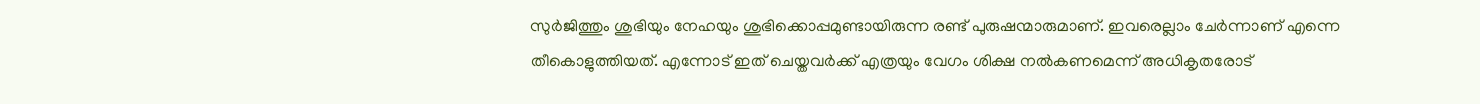സുർജിത്തും ശുഭിയും നേഹയും ശുഭിക്കൊപ്പമുണ്ടായിരുന്ന രണ്ട് പുരുഷന്മാരുമാണ്. ഇവരെല്ലാം ചേർന്നാണ് എന്നെ തീകൊളുത്തിയത്. എന്നോട് ഇത് ചെയ്തവർക്ക് എത്രയും വേഗം ശിക്ഷ നൽകണമെന്ന് അധികൃതരോട്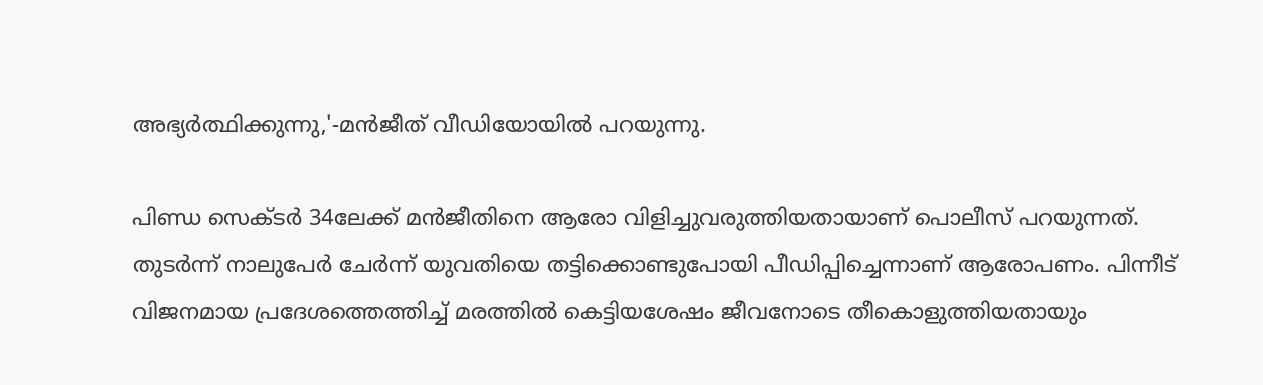അഭ്യർത്ഥിക്കുന്നു,'-മൻജീത് വീഡിയോയിൽ പറയുന്നു.

പിണ്ഡ സെക്ടർ 34ലേക്ക് മൻജീതിനെ ആരോ വിളിച്ചുവരുത്തിയതായാണ് പൊലീസ് പറയുന്നത്. തുടർന്ന് നാലുപേർ ചേർന്ന് യുവതിയെ തട്ടിക്കൊണ്ടുപോയി പീഡിപ്പിച്ചെന്നാണ് ആരോപണം. പിന്നീട് വിജനമായ പ്രദേശത്തെത്തിച്ച് മരത്തിൽ കെട്ടിയശേഷം ജീവനോടെ തീകൊളുത്തിയതായും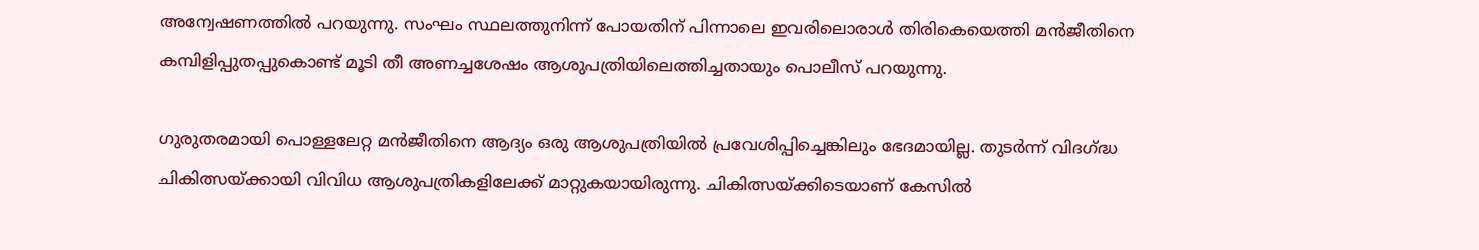അന്വേഷണത്തിൽ പറയുന്നു. സംഘം സ്ഥലത്തുനിന്ന് പോയതിന് പിന്നാലെ ഇവരിലൊരാൾ തിരികെയെത്തി മൻജീതിനെ കമ്പിളിപ്പുതപ്പുകൊണ്ട് മൂടി തീ അണച്ചശേഷം ആശുപത്രിയിലെത്തിച്ചതായും പൊലീസ് പറയുന്നു.

ഗുരുതരമായി പൊള്ളലേറ്റ മൻജീതിനെ ആദ്യം ഒരു ആശുപത്രിയിൽ പ്രവേശിപ്പിച്ചെങ്കിലും ഭേദമായില്ല. തുടർന്ന് വിദഗ്ദ്ധ ചികിത്സയ്ക്കായി വിവിധ ആശുപത്രികളിലേക്ക് മാറ്റുകയായിരുന്നു. ചികിത്സയ്ക്കിടെയാണ് കേസിൽ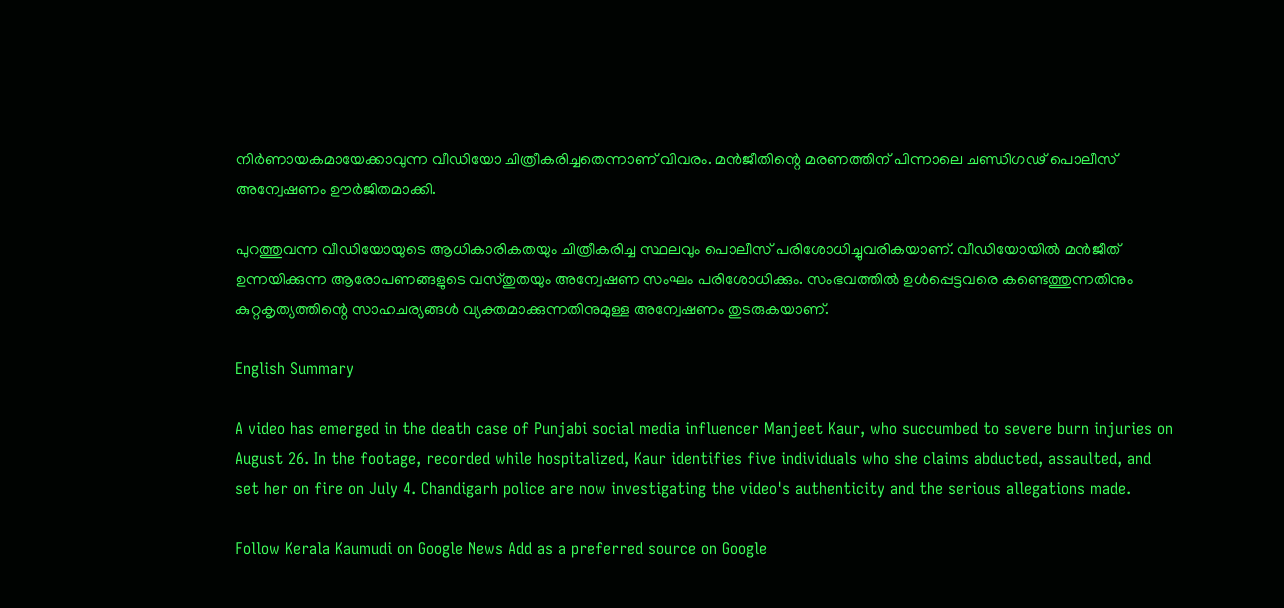നിർണായകമായേക്കാവുന്ന വീഡിയോ ചിത്രീകരിച്ചതെന്നാണ് വിവരം. മൻജീതിന്റെ മരണത്തിന് പിന്നാലെ ചണ്ഡിഗഢ് പൊലീസ് അന്വേഷണം ഊർജിതമാക്കി.

പുറത്തുവന്ന വീഡിയോയുടെ ആധികാരികതയും ചിത്രീകരിച്ച സ്ഥലവും പൊലീസ് പരിശോധിച്ചുവരികയാണ്. വീഡിയോയിൽ മൻജീത് ഉന്നയിക്കുന്ന ആരോപണങ്ങളുടെ വസ്തുതയും അന്വേഷണ സംഘം പരിശോധിക്കും. സംഭവത്തിൽ ഉൾപ്പെട്ടവരെ കണ്ടെത്തുന്നതിനും കുറ്റകൃത്യത്തിന്റെ സാഹചര്യങ്ങൾ വ്യക്തമാക്കുന്നതിനുമുള്ള അന്വേഷണം തുടരുകയാണ്.

English Summary

A video has emerged in the death case of Punjabi social media influencer Manjeet Kaur, who succumbed to severe burn injuries on August 26. In the footage, recorded while hospitalized, Kaur identifies five individuals who she claims abducted, assaulted, and set her on fire on July 4. Chandigarh police are now investigating the video's authenticity and the serious allegations made.

Follow Kerala Kaumudi on Google News Add as a preferred source on Google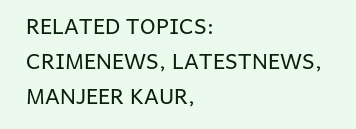RELATED TOPICS: CRIMENEWS, LATESTNEWS, MANJEER KAUR,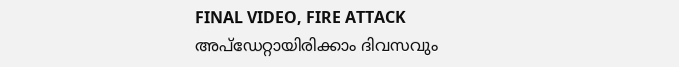FINAL VIDEO, FIRE ATTACK
അപ്ഡേറ്റായിരിക്കാം ദിവസവും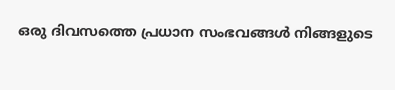ഒരു ദിവസത്തെ പ്രധാന സംഭവങ്ങൾ നിങ്ങളുടെ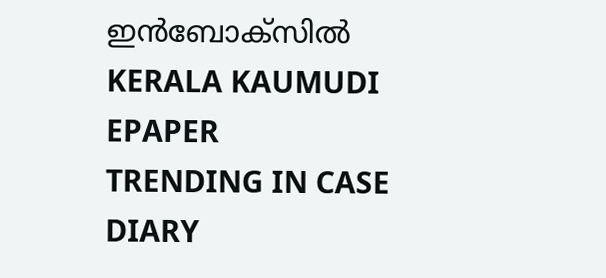ഇൻബോക്സിൽ
KERALA KAUMUDI EPAPER
TRENDING IN CASE DIARY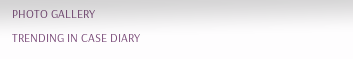PHOTO GALLERY
TRENDING IN CASE DIARY